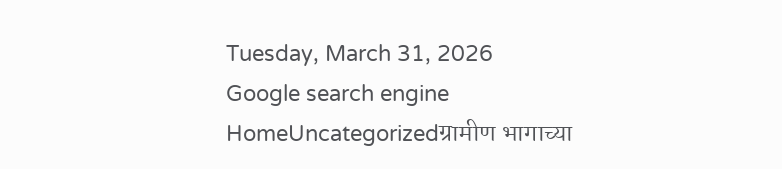Tuesday, March 31, 2026
Google search engine
HomeUncategorizedग्रामीण भागाच्या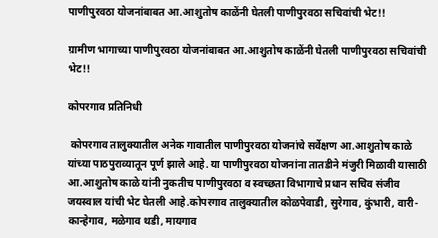पाणीपुरवठा योजनांबाबत आ.आशुतोष काळेंनी घेतली पाणीपुरवठा सचिवांची भेट!!

ग्रामीण भागाच्या पाणीपुरवठा योजनांबाबत आ.आशुतोष काळेंनी घेतली पाणीपुरवठा सचिवांची भेट!!

कोपरगाव प्रतिनिधी

 कोपरगाव तालुक्यातील अनेक गावातील पाणीपुरवठा योजनांचे सर्वेक्षण आ.आशुतोष काळे यांच्या पाठपुराव्यातून पूर्ण झाले आहे. या पाणीपुरवठा योजनांना तातडीने मंजुरी मिळावी यासाठी आ.आशुतोष काळे यांनी नुकतीच पाणीपुरवठा व स्वच्छता विभागाचे प्रधान सचिव संजीव जयस्वाल यांची भेट घेतली आहे.कोपरगाव तालुक्यातील कोळपेवाडी, सुरेगाव, कुंभारी, वारी-कान्हेगाव, मळेगाव थडी, मायगाव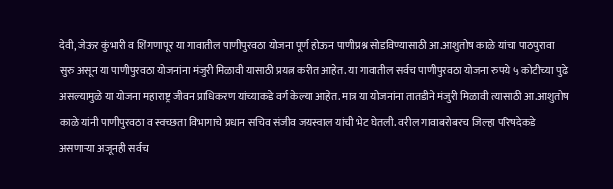देवी, जेऊर कुंभारी व शिंगणापूर या गावातील पाणीपुरवठा योजना पूर्ण होऊन पाणीप्रश्न सोडविण्यासाठी आ.आशुतोष काळे यांचा पाठपुरावा सुरु असून या पाणीपुरवठा योजनांना मंजुरी मिळावी यासाठी प्रयत्न करीत आहेत. या गावातील सर्वच पाणीपुरवठा योजना रुपये ५ कोटीच्या पुढे असल्यामुळे या योजना महाराष्ट्र जीवन प्राधिकरण यांच्याकडे वर्ग केल्या आहेत. मात्र या योजनांना तातडीने मंजुरी मिळावी त्यासाठी आ.आशुतोष काळे यांनी पाणीपुरवठा व स्वच्छता विभागाचे प्रधान सचिव संजीव जयस्वाल यांची भेट घेतली. वरील गावाबरोबरच जिल्हा परिषदेकडे असणाऱ्या अजूनही सर्वच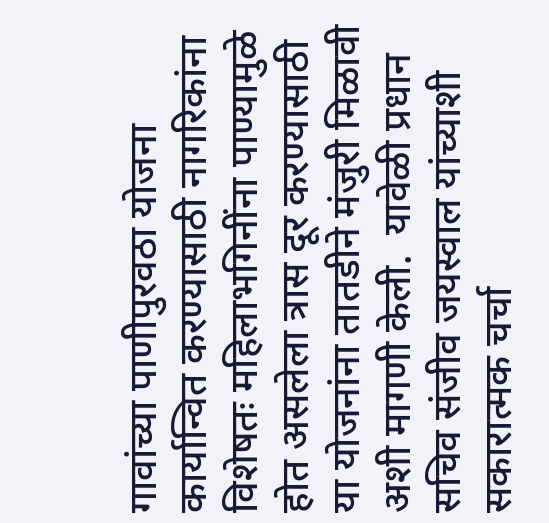गावांच्या पाणीपुरवठा योजना कार्यान्वित करण्यासाठी नागरिकांना विशेषतः महिलाभगिनींना पाण्यामुळे होत असलेला त्रास दूर करण्यासाठी या योजनांना तातडीने मंजुरी मिळावी अशी मागणी केली.  यावेळी प्रधान सचिव संजीव जयस्वाल यांच्याशी सकारात्मक चर्चा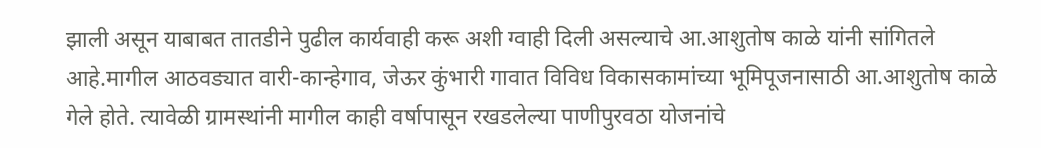झाली असून याबाबत तातडीने पुढील कार्यवाही करू अशी ग्वाही दिली असल्याचे आ.आशुतोष काळे यांनी सांगितले आहे.मागील आठवड्यात वारी-कान्हेगाव, जेऊर कुंभारी गावात विविध विकासकामांच्या भूमिपूजनासाठी आ.आशुतोष काळे गेले होते. त्यावेळी ग्रामस्थांनी मागील काही वर्षापासून रखडलेल्या पाणीपुरवठा योजनांचे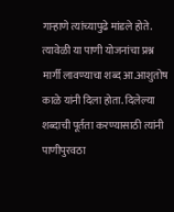गाऱ्हाणे त्यांच्यापुढे मांडले होते. त्यावेळी या पाणी योजनांचा प्रश्न मार्गी लावण्याचा शब्द आ.आशुतोष काळे यांनी दिला होता. दिलेल्या शब्दाची पूर्तता करण्यासाठी त्यांनी पाणीपुरवठा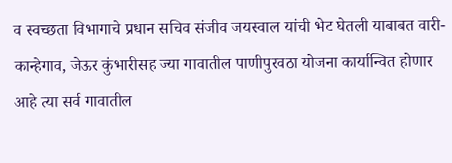व स्वच्छता विभागाचे प्रधान सचिव संजीव जयस्वाल यांची भेट घेतली याबाबत वारी-कान्हेगाव, जेऊर कुंभारीसह ज्या गावातील पाणीपुरवठा योजना कार्यान्वित होणार आहे त्या सर्व गावातील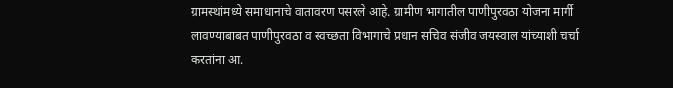ग्रामस्थांमध्ये समाधानाचे वातावरण पसरले आहे. ग्रामीण भागातील पाणीपुरवठा योजना मार्गी लावण्याबाबत पाणीपुरवठा व स्वच्छता विभागाचे प्रधान सचिव संजीव जयस्वाल यांच्याशी चर्चा करतांना आ.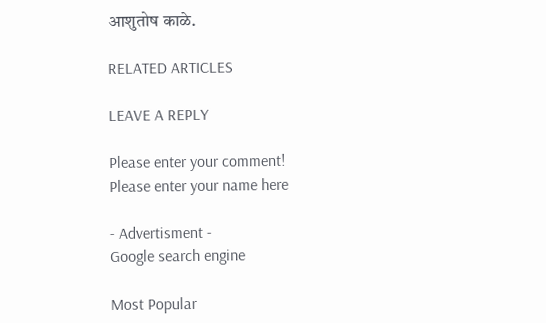आशुतोष काळे.

RELATED ARTICLES

LEAVE A REPLY

Please enter your comment!
Please enter your name here

- Advertisment -
Google search engine

Most Popular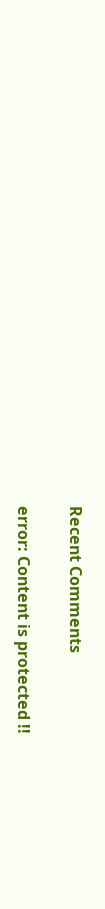Recent Comments

error: Content is protected !!